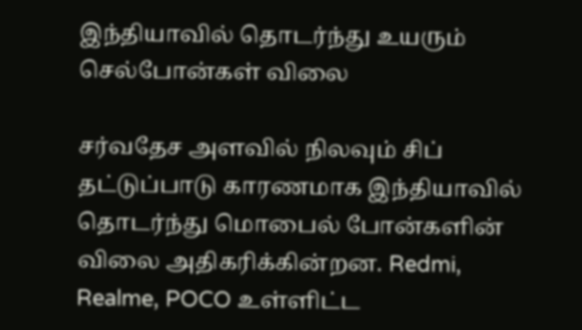இந்தியாவில் தொடர்ந்து உயரும் செல்போன்கள் விலை

சர்வதேச அளவில் நிலவும் சிப் தட்டுப்பாடு காரணமாக இந்தியாவில் தொடர்ந்து மொபைல் போன்களின் விலை அதிகரிக்கின்றன. Redmi, Realme, POCO உள்ளிட்ட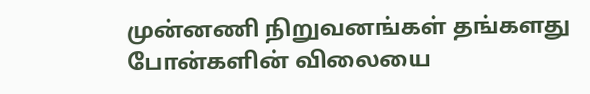முன்னணி நிறுவனங்கள் தங்களது போன்களின் விலையை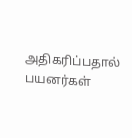அதிகரிப்பதால் பயனர்கள்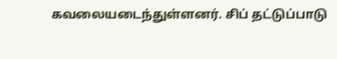கவலையடைந்துள்ளனர். சிப் தட்டுப்பாடு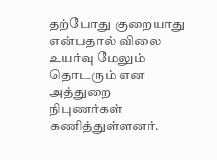தற்போது குறையாது என்பதால் விலை உயர்வு மேலும் தொடரும் என அத்துறை நிபுணர்கள் கணித்துள்ளனர்.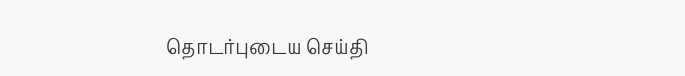தொடர்புடைய செய்தி